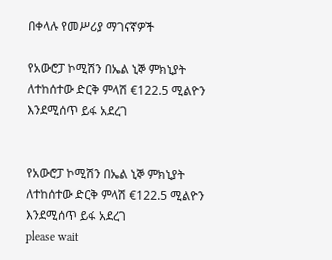በቀላሉ የመሥሪያ ማገናኛዎች

የአውሮፓ ኮሚሽን በኤል ኒኞ ምክኒያት ለተከሰተው ድርቅ ምላሽ €122.5 ሚልዮን እንደሚሰጥ ይፋ አደረገ


የአውሮፓ ኮሚሽን በኤል ኒኞ ምክኒያት ለተከሰተው ድርቅ ምላሽ €122.5 ሚልዮን እንደሚሰጥ ይፋ አደረገ
please wait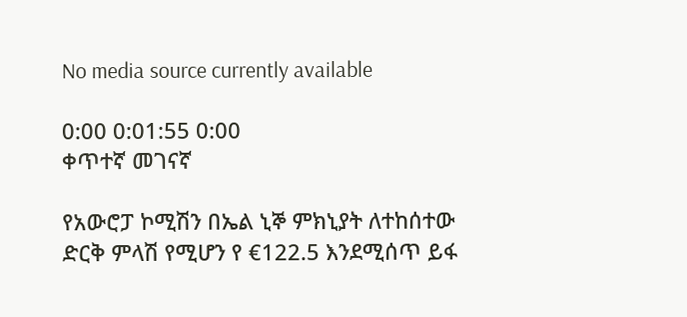No media source currently available

0:00 0:01:55 0:00
ቀጥተኛ መገናኛ

የአውሮፓ ኮሚሽን በኤል ኒኞ ምክኒያት ለተከሰተው ድርቅ ምላሽ የሚሆን የ €122.5 እንደሚሰጥ ይፋ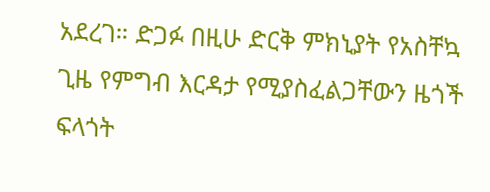አደረገ። ድጋፉ በዚሁ ድርቅ ምክኒያት የአስቸኳ ጊዜ የምግብ እርዳታ የሚያስፈልጋቸውን ዜጎች ፍላጎት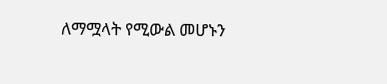ለማሟላት የሚውል መሆኑን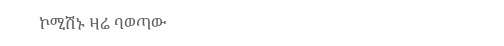ኮሚሽኑ ዛሬ ባወጣው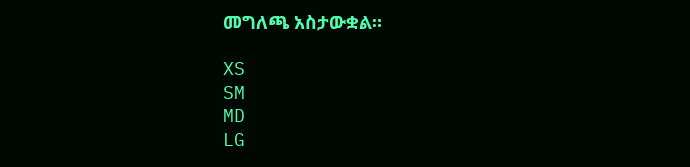መግለጫ አስታውቋል።

XS
SM
MD
LG